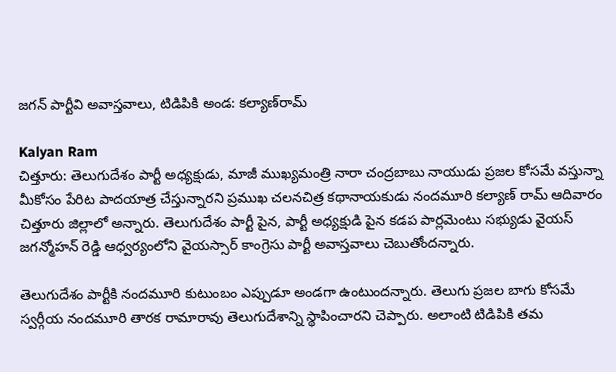జగన్ పార్టీవి అవాస్తవాలు, టిడిపికి అండ: కల్యాణ్‌రామ్

Kalyan Ram
చిత్తూరు: తెలుగుదేశం పార్టీ అధ్యక్షుడు, మాజీ ముఖ్యమంత్రి నారా చంద్రబాబు నాయుడు ప్రజల కోసమే వస్తున్నా మీకోసం పేరిట పాదయాత్ర చేస్తున్నారని ప్రముఖ చలనచిత్ర కథానాయకుడు నందమూరి కల్యాణ్ రామ్ ఆదివారం చిత్తూరు జిల్లాలో అన్నారు. తెలుగుదేశం పార్టీ పైన, పార్టీ అధ్యక్షుడి పైన కడప పార్లమెంటు సభ్యుడు వైయస్ జగన్మోహన్ రెడ్డి ఆధ్వర్యంలోని వైయస్సార్ కాంగ్రెసు పార్టీ అవాస్తవాలు చెబుతోందన్నారు.

తెలుగుదేశం పార్టీకి నందమూరి కుటుంబం ఎప్పుడూ అండగా ఉంటుందన్నారు. తెలుగు ప్రజల బాగు కోసమే స్వర్గీయ నందమూరి తారక రామారావు తెలుగుదేశాన్ని స్థాపించారని చెప్పారు. అలాంటి టిడిపికి తమ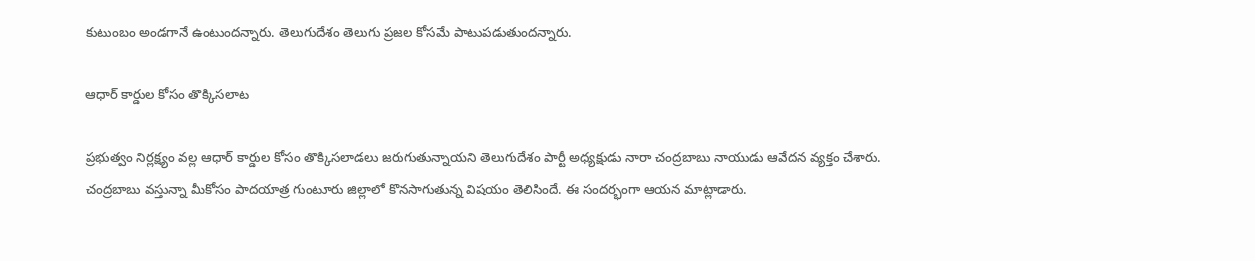కుటుంబం అండగానే ఉంటుందన్నారు. తెలుగుదేశం తెలుగు ప్రజల కోసమే పాటుపడుతుందన్నారు.

ఆధార్ కార్డుల కోసం తొక్కిసలాట

ప్రభుత్వం నిర్లక్ష్యం వల్ల ఆధార్ కార్డుల కోసం తొక్కిసలాడలు జరుగుతున్నాయని తెలుగుదేశం పార్టీ అధ్యక్షుడు నారా చంద్రబాబు నాయుడు ఆవేదన వ్యక్తం చేశారు. చంద్రబాబు వస్తున్నా మీకోసం పాదయాత్ర గుంటూరు జిల్లాలో కొనసాగుతున్న విషయం తెలిసిందే. ఈ సందర్భంగా ఆయన మాట్లాడారు.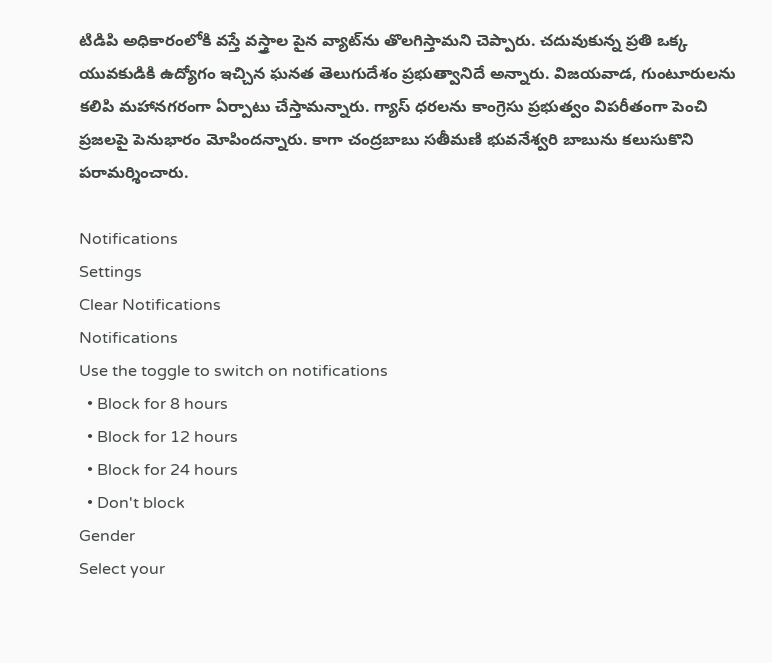టిడిపి అధికారంలోకి వస్తే వస్త్రాల పైన వ్యాట్‌ను తొలగిస్తామని చెప్పారు. చదువుకున్న ప్రతి ఒక్క యువకుడికి ఉద్యోగం ఇచ్చిన ఘనత తెలుగుదేశం ప్రభుత్వానిదే అన్నారు. విజయవాడ, గుంటూరులను కలిపి మహానగరంగా ఏర్పాటు చేస్తామన్నారు. గ్యాస్ ధరలను కాంగ్రెసు ప్రభుత్వం విపరీతంగా పెంచి ప్రజలపై పెనుభారం మోపిందన్నారు. కాగా చంద్రబాబు సతీమణి భువనేశ్వరి బాబును కలుసుకొని పరామర్శించారు.

Notifications
Settings
Clear Notifications
Notifications
Use the toggle to switch on notifications
  • Block for 8 hours
  • Block for 12 hours
  • Block for 24 hours
  • Don't block
Gender
Select your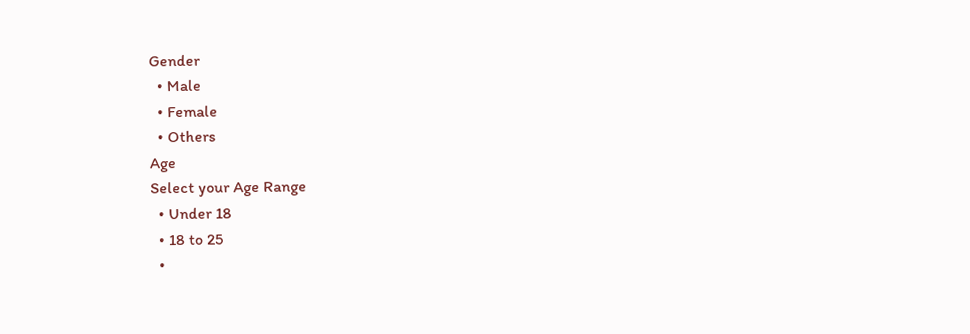Gender
  • Male
  • Female
  • Others
Age
Select your Age Range
  • Under 18
  • 18 to 25
  •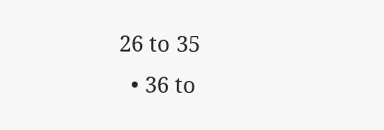26 to 35
  • 36 to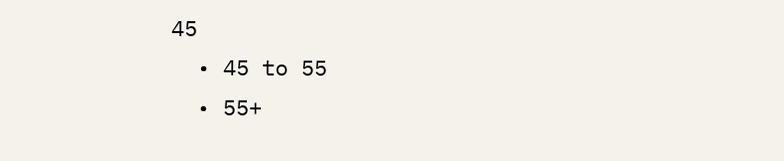45
  • 45 to 55
  • 55+